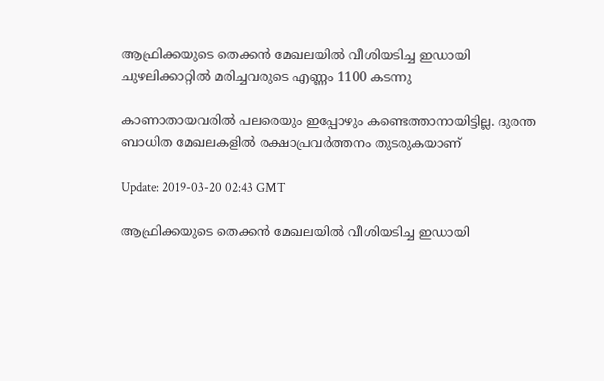ആഫ്രിക്കയുടെ തെക്കന്‍ മേഖലയില്‍ വീശിയടിച്ച ഇഡായി ചുഴലിക്കാറ്റില്‍ മരിച്ചവരുടെ എണ്ണം 1100 കടന്നു

കാണാതായവരില്‍ പലരെയും ഇപ്പോഴും കണ്ടെത്താനായിട്ടില്ല. ദുരന്ത ബാധിത മേഖലകളില്‍ രക്ഷാപ്രവര്‍ത്തനം തുടരുകയാണ്

Update: 2019-03-20 02:43 GMT

ആഫ്രിക്കയുടെ തെക്കന്‍ മേഖലയില്‍ വീശിയടിച്ച ഇഡായി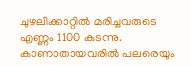ചുഴലിക്കാറ്റില്‍ മരിച്ചവരുടെ എണ്ണം 1100 കടന്നു. കാണാതായവരില്‍ പലരെയും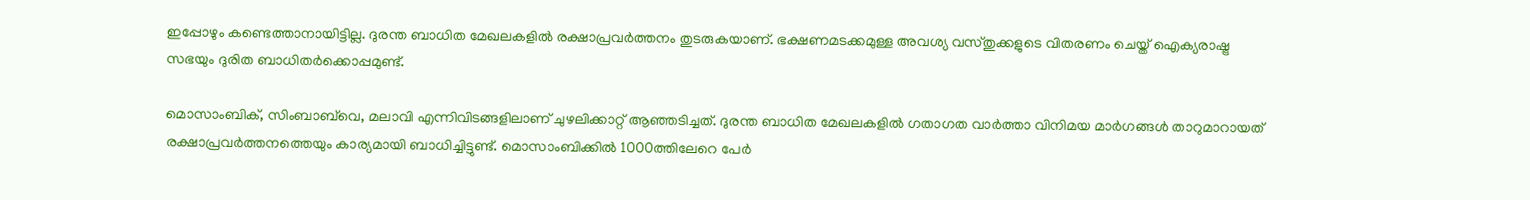ഇപ്പോഴും കണ്ടെത്താനായിട്ടില്ല. ദുരന്ത ബാധിത മേഖലകളില്‍ രക്ഷാപ്രവര്‍ത്തനം തുടരുകയാണ്. ഭക്ഷണമടക്കമുള്ള അവശ്യ വസ്തുക്കളുടെ വിതരണം ചെയ്ത് ഐക്യരാഷ്ട്ര സഭയും ദുരിത ബാധിതര്‍ക്കൊപ്പമുണ്ട്.

മൊസാംബിക്, സിംബാബ്‍വെ, മലാവി എന്നിവിടങ്ങളിലാണ് ചുഴലിക്കാറ്റ് ആഞ്ഞടിച്ചത്. ദുരന്ത ബാധിത മേഖലകളില്‍ ഗതാഗത വാര്‍ത്താ വിനിമയ മാര്‍ഗങ്ങള്‍ താറുമാറായത്‍ രക്ഷാപ്രവര്‍ത്തനത്തെയും കാര്യമായി ബാധിച്ചിട്ടുണ്ട്. മൊസാംബിക്കില്‍ 1000ത്തിലേറെ പേര്‍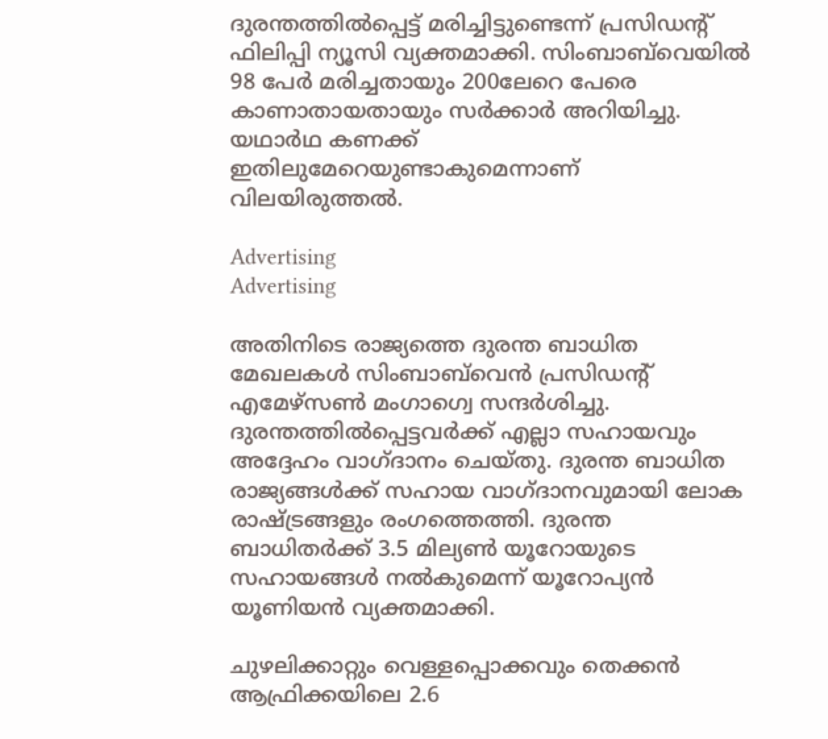ദുരന്തത്തില്‍പ്പെട്ട് മരിച്ചിട്ടുണ്ടെന്ന് പ്രസിഡന്റ് ഫിലിപ്പി ന്യൂസി വ്യക്തമാക്കി. സിംബാബ്‍വെയില്‍ 98 പേര്‍ മരിച്ചതായും 200ലേറെ പേരെ കാണാതായതായും സര്‍ക്കാര്‍ അറിയിച്ചു. യഥാര്‍ഥ കണക്ക് ഇതിലുമേറെയുണ്ടാകുമെന്നാണ് വിലയിരുത്തല്‍.

Advertising
Advertising

അതിനിടെ രാജ്യത്തെ ദുരന്ത ബാധിത മേഖലകള്‍ സിംബാബ്‍വെന്‍ പ്രസിഡന്റ് എമേഴ്സണ്‍ മംഗാഗ്വെ സന്ദര്‍ശിച്ചു. ദുരന്തത്തില്‍പ്പെട്ടവര്‍ക്ക് എല്ലാ സഹായവും അദ്ദേഹം വാഗ്ദാനം ചെയ്തു. ദുരന്ത ബാധിത രാജ്യങ്ങള്‍ക്ക് സഹായ വാഗ്ദാനവുമായി ലോക രാഷ്ട്രങ്ങളും രംഗത്തെത്തി. ദുരന്ത ബാധിതര്‍ക്ക് 3.5 മില്യണ്‍ യൂറോയുടെ സഹായങ്ങള്‍ നല്‍കുമെന്ന് യൂറോപ്യന്‍ യൂണിയന്‍ വ്യക്തമാക്കി.

ചുഴലിക്കാറ്റും വെള്ളപ്പൊക്കവും തെക്കന്‍ ആഫ്രിക്കയിലെ 2.6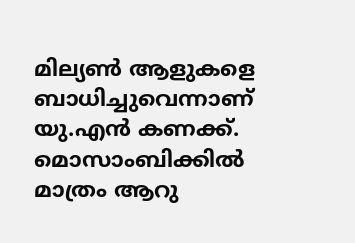മില്യണ്‍ ആളുകളെ ബാധിച്ചുവെന്നാണ് യു.എന്‍ കണക്ക്. മൊസാംബിക്കില്‍ മാത്രം ആറു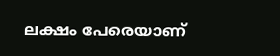ലക്ഷം പേരെയാണ്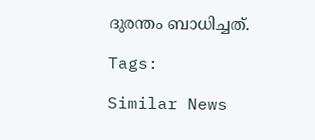ദുരന്തം ബാധിച്ചത്.

Tags:

Similar News